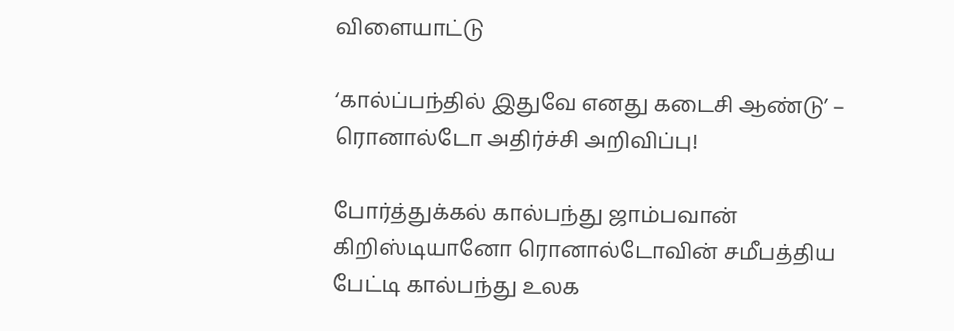விளையாட்டு

‘கால்ப்பந்தில் இதுவே எனது கடைசி ஆண்டு’ – ரொனால்டோ அதிர்ச்சி அறிவிப்பு!

போர்த்துக்கல் கால்பந்து ஜாம்பவான் கிறிஸ்டியானோ ரொனால்டோவின் சமீபத்திய பேட்டி கால்பந்து உலக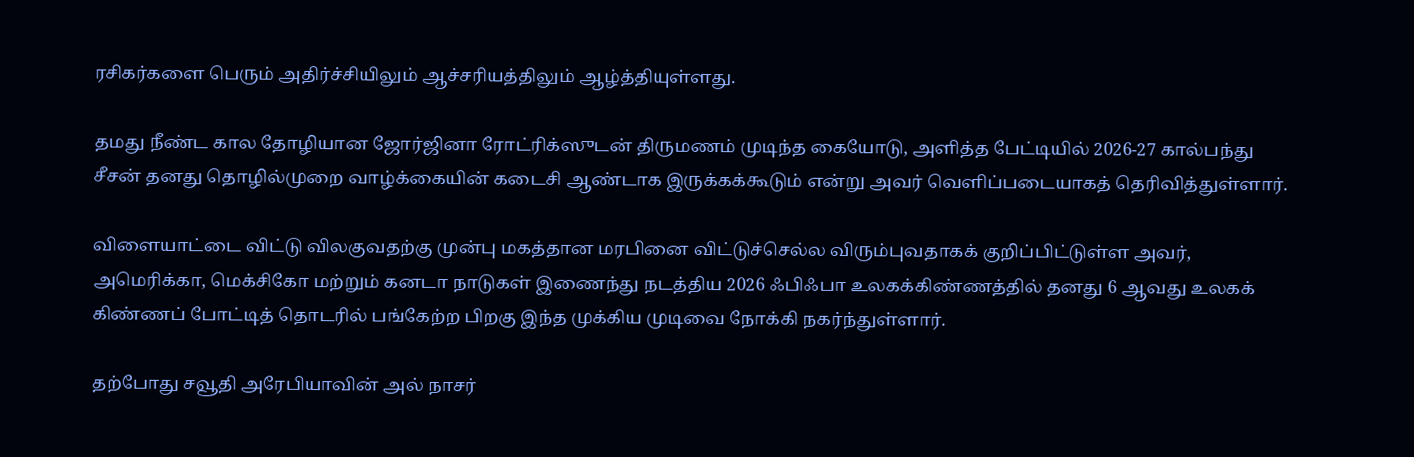ரசிகர்களை பெரும் அதிர்ச்சியிலும் ஆச்சரியத்திலும் ஆழ்த்தியுள்ளது.

தமது நீண்ட கால தோழியான ஜோர்ஜினா ரோட்ரிக்ஸுடன் திருமணம் முடிந்த கையோடு, அளித்த பேட்டியில் 2026-27 கால்பந்து சீசன் தனது தொழில்முறை வாழ்க்கையின் கடைசி ஆண்டாக இருக்கக்கூடும் என்று அவர் வெளிப்படையாகத் தெரிவித்துள்ளார்.

விளையாட்டை விட்டு விலகுவதற்கு முன்பு மகத்தான மரபினை விட்டுச்செல்ல விரும்புவதாகக் குறிப்பிட்டுள்ள அவர், அமெரிக்கா, மெக்சிகோ மற்றும் கனடா நாடுகள் இணைந்து நடத்திய 2026 ஃபிஃபா உலகக்கிண்ணத்தில் தனது 6 ஆவது உலகக் கிண்ணப் போட்டித் தொடரில் பங்கேற்ற பிறகு இந்த முக்கிய முடிவை நோக்கி நகர்ந்துள்ளார்.

தற்போது சவூதி அரேபியாவின் அல் நாசர்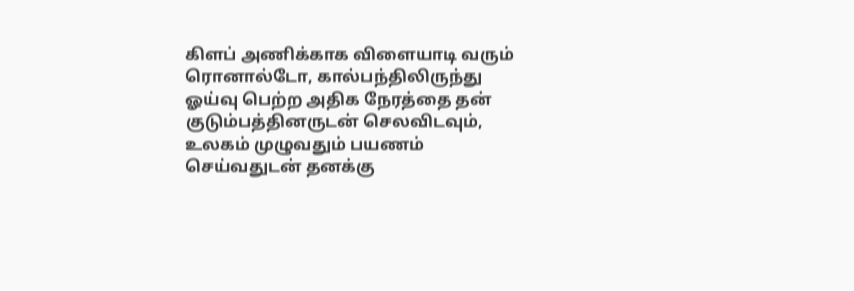கிளப் அணிக்காக விளையாடி வரும் ரொனால்டோ, கால்பந்திலிருந்து ஓய்வு பெற்ற அதிக நேரத்தை தன் குடும்பத்தினருடன் செலவிடவும், உலகம் முழுவதும் பயணம் செய்வதுடன் தனக்கு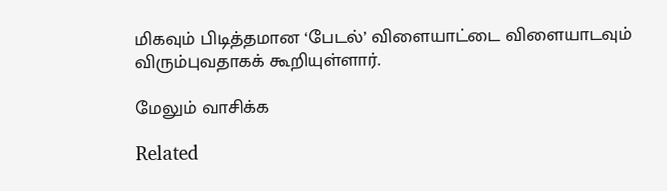மிகவும் பிடித்தமான ‘பேடல்’ விளையாட்டை விளையாடவும் விரும்புவதாகக் கூறியுள்ளார்.

மேலும் வாசிக்க

Related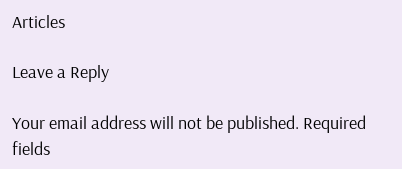Articles

Leave a Reply

Your email address will not be published. Required fields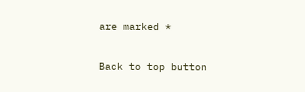are marked *

Back to top button